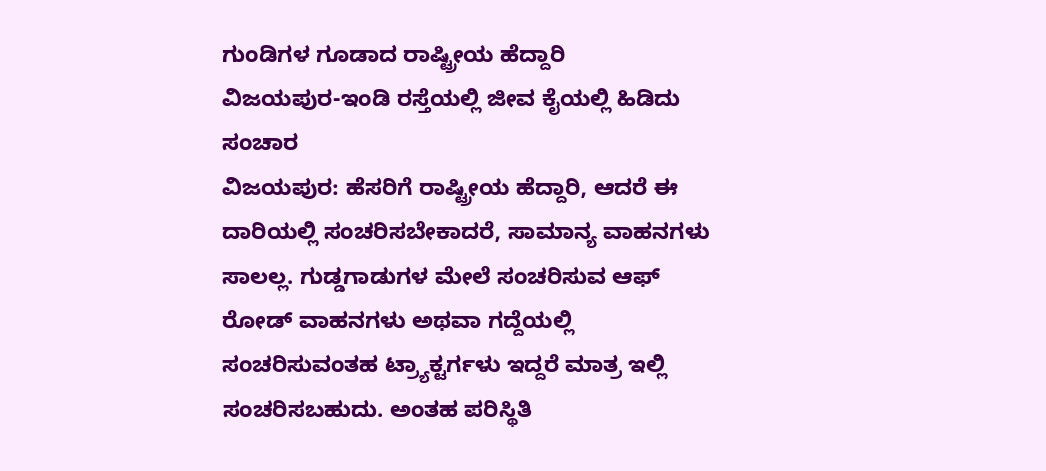ಗುಂಡಿಗಳ ಗೂಡಾದ ರಾಷ್ಟ್ರೀಯ ಹೆದ್ದಾರಿ
ವಿಜಯಪುರ-ಇಂಡಿ ರಸ್ತೆಯಲ್ಲಿ ಜೀವ ಕೈಯಲ್ಲಿ ಹಿಡಿದು ಸಂಚಾರ
ವಿಜಯಪುರ: ಹೆಸರಿಗೆ ರಾಷ್ಟ್ರೀಯ ಹೆದ್ದಾರಿ, ಆದರೆ ಈ ದಾರಿಯಲ್ಲಿ ಸಂಚರಿಸಬೇಕಾದರೆ, ಸಾಮಾನ್ಯ ವಾಹನಗಳು ಸಾಲಲ್ಲ. ಗುಡ್ಡಗಾಡುಗಳ ಮೇಲೆ ಸಂಚರಿಸುವ ಆಫ್ ರೋಡ್ ವಾಹನಗಳು ಅಥವಾ ಗದ್ದೆಯಲ್ಲಿ ಸಂಚರಿಸುವಂತಹ ಟ್ರ್ಯಾಕ್ಟರ್ಗಳು ಇದ್ದರೆ ಮಾತ್ರ ಇಲ್ಲಿ ಸಂಚರಿಸಬಹುದು. ಅಂತಹ ಪರಿಸ್ಥಿತಿ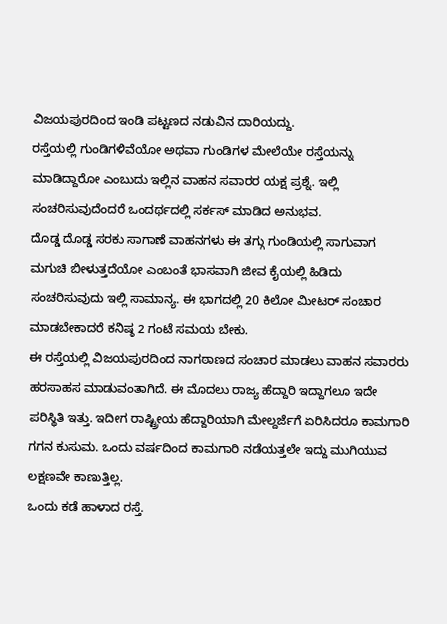ವಿಜಯಪುರದಿಂದ ಇಂಡಿ ಪಟ್ಟಣದ ನಡುವಿನ ದಾರಿಯದ್ದು.
ರಸ್ತೆಯಲ್ಲಿ ಗುಂಡಿಗಳಿವೆಯೋ ಅಥವಾ ಗುಂಡಿಗಳ ಮೇಲೆಯೇ ರಸ್ತೆಯನ್ನು ಮಾಡಿದ್ದಾರೋ ಎಂಬುದು ಇಲ್ಲಿನ ವಾಹನ ಸವಾರರ ಯಕ್ಷ ಪ್ರಶ್ನೆ. ಇಲ್ಲಿ ಸಂಚರಿಸುವುದೆಂದರೆ ಒಂದರ್ಥದಲ್ಲಿ ಸರ್ಕಸ್ ಮಾಡಿದ ಅನುಭವ.
ದೊಡ್ಡ ದೊಡ್ಡ ಸರಕು ಸಾಗಾಣೆ ವಾಹನಗಳು ಈ ತಗ್ಗು ಗುಂಡಿಯಲ್ಲಿ ಸಾಗುವಾಗ ಮಗುಚಿ ಬೀಳುತ್ತದೆಯೋ ಎಂಬಂತೆ ಭಾಸವಾಗಿ ಜೀವ ಕೈಯಲ್ಲಿ ಹಿಡಿದು ಸಂಚರಿಸುವುದು ಇಲ್ಲಿ ಸಾಮಾನ್ಯ. ಈ ಭಾಗದಲ್ಲಿ 20 ಕಿಲೋ ಮೀಟರ್ ಸಂಚಾರ ಮಾಡಬೇಕಾದರೆ ಕನಿಷ್ಠ 2 ಗಂಟೆ ಸಮಯ ಬೇಕು.
ಈ ರಸ್ತೆಯಲ್ಲಿ ವಿಜಯಪುರದಿಂದ ನಾಗಠಾಣದ ಸಂಚಾರ ಮಾಡಲು ವಾಹನ ಸವಾರರು ಹರಸಾಹಸ ಮಾಡುವಂತಾಗಿದೆ. ಈ ಮೊದಲು ರಾಜ್ಯ ಹೆದ್ದಾರಿ ಇದ್ದಾಗಲೂ ಇದೇ ಪರಿಸ್ಥಿತಿ ಇತ್ತು. ಇದೀಗ ರಾಷ್ಟ್ರೀಯ ಹೆದ್ದಾರಿಯಾಗಿ ಮೇಲ್ದರ್ಜೆಗೆ ಏರಿಸಿದರೂ ಕಾಮಗಾರಿ ಗಗನ ಕುಸುಮ. ಒಂದು ವರ್ಷದಿಂದ ಕಾಮಗಾರಿ ನಡೆಯತ್ತಲೇ ಇದ್ದು ಮುಗಿಯುವ ಲಕ್ಷಣವೇ ಕಾಣುತ್ತಿಲ್ಲ.
ಒಂದು ಕಡೆ ಹಾಳಾದ ರಸ್ತೆ.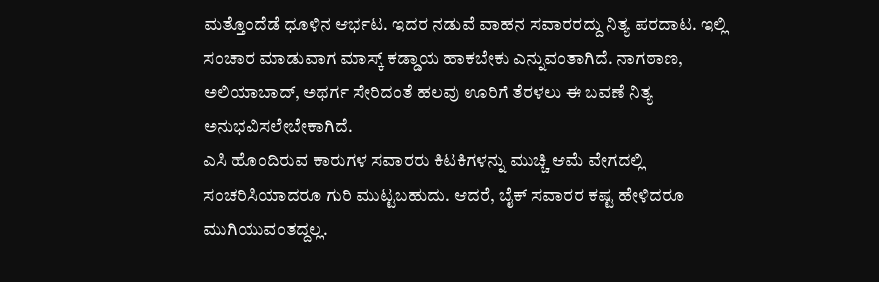ಮತ್ತೊಂದೆಡೆ ಧೂಳಿನ ಆರ್ಭಟ. ಇದರ ನಡುವೆ ವಾಹನ ಸವಾರರದ್ದು ನಿತ್ಯ ಪರದಾಟ. ಇಲ್ಲಿ ಸಂಚಾರ ಮಾಡುವಾಗ ಮಾಸ್ಕ್ ಕಡ್ಡಾಯ ಹಾಕಬೇಕು ಎನ್ನುವಂತಾಗಿದೆ. ನಾಗಠಾಣ, ಅಲಿಯಾಬಾದ್, ಅಥರ್ಗ ಸೇರಿದಂತೆ ಹಲವು ಊರಿಗೆ ತೆರಳಲು ಈ ಬವಣೆ ನಿತ್ಯ ಅನುಭವಿಸಲೇಬೇಕಾಗಿದೆ.
ಎಸಿ ಹೊಂದಿರುವ ಕಾರುಗಳ ಸವಾರರು ಕಿಟಕಿಗಳನ್ನು ಮುಚ್ಚಿ ಆಮೆ ವೇಗದಲ್ಲಿ ಸಂಚರಿಸಿಯಾದರೂ ಗುರಿ ಮುಟ್ಟಬಹುದು. ಆದರೆ, ಬೈಕ್ ಸವಾರರ ಕಷ್ಟ ಹೇಳಿದರೂ ಮುಗಿಯುವಂತದ್ದಲ್ಲ.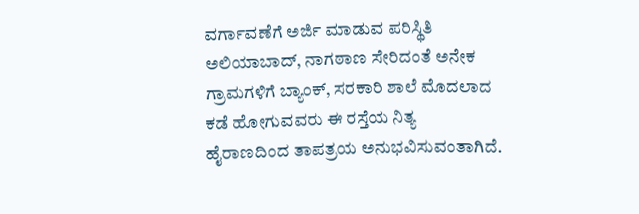ವರ್ಗಾವಣೆಗೆ ಅರ್ಜಿ ಮಾಡುವ ಪರಿಸ್ಥಿತಿ
ಅಲಿಯಾಬಾದ್, ನಾಗಠಾಣ ಸೇರಿದಂತೆ ಅನೇಕ ಗ್ರಾಮಗಳಿಗೆ ಬ್ಯಾಂಕ್, ಸರಕಾರಿ ಶಾಲೆ ಮೊದಲಾದ ಕಡೆ ಹೋಗುವವರು ಈ ರಸ್ತೆಯ ನಿತ್ಯ ಹೈರಾಣದಿಂದ ತಾಪತ್ರಯ ಅನುಭವಿಸುವಂತಾಗಿದೆ.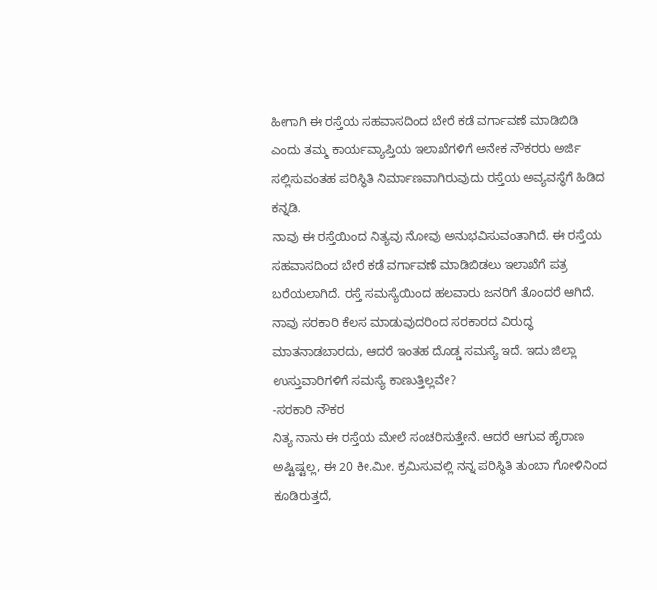ಹೀಗಾಗಿ ಈ ರಸ್ತೆಯ ಸಹವಾಸದಿಂದ ಬೇರೆ ಕಡೆ ವರ್ಗಾವಣೆ ಮಾಡಿಬಿಡಿ ಎಂದು ತಮ್ಮ ಕಾರ್ಯವ್ಯಾಪ್ತಿಯ ಇಲಾಖೆಗಳಿಗೆ ಅನೇಕ ನೌಕರರು ಅರ್ಜಿ ಸಲ್ಲಿಸುವಂತಹ ಪರಿಸ್ಥಿತಿ ನಿರ್ಮಾಣವಾಗಿರುವುದು ರಸ್ತೆಯ ಅವ್ಯವಸ್ಥೆಗೆ ಹಿಡಿದ ಕನ್ನಡಿ.
ನಾವು ಈ ರಸ್ತೆಯಿಂದ ನಿತ್ಯವು ನೋವು ಅನುಭವಿಸುವಂತಾಗಿದೆ. ಈ ರಸ್ತೆಯ ಸಹವಾಸದಿಂದ ಬೇರೆ ಕಡೆ ವರ್ಗಾವಣೆ ಮಾಡಿಬಿಡಲು ಇಲಾಖೆಗೆ ಪತ್ರ ಬರೆಯಲಾಗಿದೆ. ರಸ್ತೆ ಸಮಸ್ಯೆಯಿಂದ ಹಲವಾರು ಜನರಿಗೆ ತೊಂದರೆ ಆಗಿದೆ. ನಾವು ಸರಕಾರಿ ಕೆಲಸ ಮಾಡುವುದರಿಂದ ಸರಕಾರದ ವಿರುದ್ಧ ಮಾತನಾಡಬಾರದು, ಆದರೆ ಇಂತಹ ದೊಡ್ಡ ಸಮಸ್ಯೆ ಇದೆ. ಇದು ಜಿಲ್ಲಾ ಉಸ್ತುವಾರಿಗಳಿಗೆ ಸಮಸ್ಯೆ ಕಾಣುತ್ತಿಲ್ಲವೇ?
-ಸರಕಾರಿ ನೌಕರ
ನಿತ್ಯ ನಾನು ಈ ರಸ್ತೆಯ ಮೇಲೆ ಸಂಚರಿಸುತ್ತೇನೆ. ಆದರೆ ಆಗುವ ಹೈರಾಣ ಅಷ್ಟಿಷ್ಟಲ್ಲ, ಈ 20 ಕೀ.ಮೀ. ಕ್ರಮಿಸುವಲ್ಲಿ ನನ್ನ ಪರಿಸ್ಥಿತಿ ತುಂಬಾ ಗೋಳಿನಿಂದ ಕೂಡಿರುತ್ತದೆ,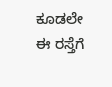ಕೂಡಲೇ ಈ ರಸ್ತೆಗೆ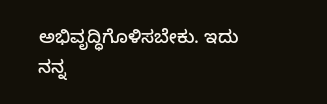ಅಭಿವೃದ್ಧಿಗೊಳಿಸಬೇಕು. ಇದು ನನ್ನ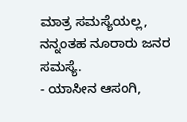ಮಾತ್ರ ಸಮಸ್ಯೆಯಲ್ಲ, ನನ್ನಂತಹ ನೂರಾರು ಜನರ ಸಮಸ್ಯೆ.
- ಯಾಸೀನ ಆಸಂಗಿ,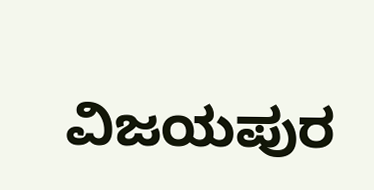ವಿಜಯಪುರ